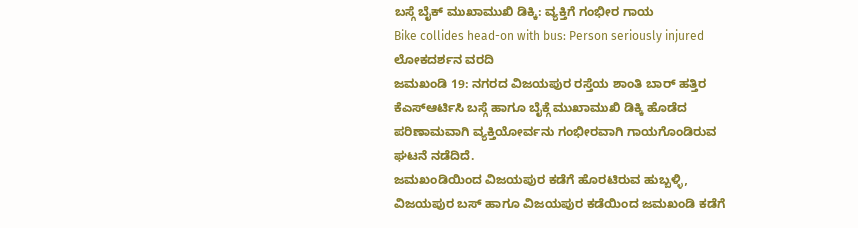ಬಸ್ಗೆ ಬೈಕ್ ಮುಖಾಮುಖಿ ಡಿಕ್ಕಿ: ವ್ಯಕ್ತಿಗೆ ಗಂಭೀರ ಗಾಯ
Bike collides head-on with bus: Person seriously injured
ಲೋಕದರ್ಶನ ವರದಿ
ಜಮಖಂಡಿ 19: ನಗರದ ವಿಜಯಪುರ ರಸ್ತೆಯ ಶಾಂತಿ ಬಾರ್ ಹತ್ತಿರ ಕೆಎಸ್ಆರ್ಟಿಸಿ ಬಸ್ಗೆ ಹಾಗೂ ಬೈಕ್ಗೆ ಮುಖಾಮುಖಿ ಡಿಕ್ಕಿ ಹೊಡೆದ ಪರಿಣಾಮವಾಗಿ ವ್ಯಕ್ತಿಯೋರ್ವನು ಗಂಭೀರವಾಗಿ ಗಾಯಗೊಂಡಿರುವ ಘಟನೆ ನಡೆದಿದೆ.
ಜಮಖಂಡಿಯಿಂದ ವಿಜಯಪುರ ಕಡೆಗೆ ಹೊರಟಿರುವ ಹುಬ್ಬಳ್ಳಿ, ವಿಜಯಪುರ ಬಸ್ ಹಾಗೂ ವಿಜಯಪುರ ಕಡೆಯಿಂದ ಜಮಖಂಡಿ ಕಡೆಗೆ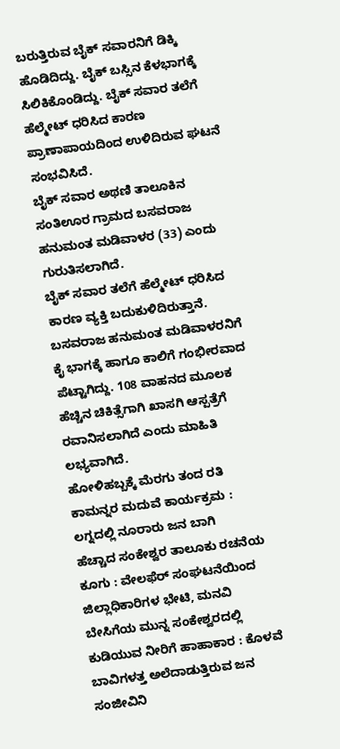ಬರುತ್ತಿರುವ ಬೈಕ್ ಸವಾರನಿಗೆ ಡಿಕ್ಕಿ ಹೊಡಿದಿದ್ದು. ಬೈಕ್ ಬಸ್ಸಿನ ಕೆಳಭಾಗಕ್ಕೆ ಸಿಲಿಕಿಕೊಂಡಿದ್ದು. ಬೈಕ್ ಸವಾರ ತಲೆಗೆ ಹೆಲ್ಮೇಟ್ ಧರಿಸಿದ ಕಾರಣ ಪ್ರಾಣಾಪಾಯದಿಂದ ಉಳಿದಿರುವ ಘಟನೆ ಸಂಭವಿಸಿದೆ.
ಬೈಕ್ ಸವಾರ ಅಥಣಿ ತಾಲೂಕಿನ ಸಂತಿಊರ ಗ್ರಾಮದ ಬಸವರಾಜ ಹನುಮಂತ ಮಡಿವಾಳರ (33) ಎಂದು ಗುರುತಿಸಲಾಗಿದೆ.
ಬೈಕ್ ಸವಾರ ತಲೆಗೆ ಹೆಲ್ಮೇಟ್ ಧರಿಸಿದ ಕಾರಣ ವ್ಯಕ್ತಿ ಬದುಕುಳಿದಿರುತ್ತಾನೆ. ಬಸವರಾಜ ಹನುಮಂತ ಮಡಿವಾಳರನಿಗೆ ಕೈ ಭಾಗಕ್ಕೆ ಹಾಗೂ ಕಾಲಿಗೆ ಗಂಭೀರವಾದ ಪೆಟ್ಟಾಗಿದ್ದು. 108 ವಾಹನದ ಮೂಲಕ ಹೆಚ್ಚಿನ ಚಿಕಿತ್ಸೆಗಾಗಿ ಖಾಸಗಿ ಆಸ್ಪತ್ರೆಗೆ ರವಾನಿಸಲಾಗಿದೆ ಎಂದು ಮಾಹಿತಿ ಲಭ್ಯವಾಗಿದೆ.
ಹೋಳಿಹಬ್ಬಕ್ಕೆ ಮೆರಗು ತಂದ ರತಿ ಕಾಮನ್ನರ ಮದುವೆ ಕಾರ್ಯಕ್ರಮ : ಲಗ್ನದಲ್ಲಿ ನೂರಾರು ಜನ ಬಾಗಿ
ಹೆಚ್ಚಾದ ಸಂಕೇಶ್ವರ ತಾಲೂಕು ರಚನೆಯ ಕೂಗು : ವೇಲಫೆರ್ ಸಂಘಟನೆಯಿಂದ ಜಿಲ್ಲಾಧಿಕಾರಿಗಳ ಭೇಟಿ, ಮನವಿ
ಬೇಸಿಗೆಯ ಮುನ್ನ ಸಂಕೇಶ್ವರದಲ್ಲಿ ಕುಡಿಯುವ ನೀರಿಗೆ ಹಾಹಾಕಾರ : ಕೊಳವೆ ಬಾವಿಗಳತ್ತ ಅಲೆದಾಡುತ್ತಿರುವ ಜನ
ಸಂಜೀವಿನಿ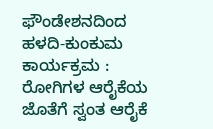ಫೌಂಡೇಶನದಿಂದ ಹಳದಿ-ಕುಂಕುಮ ಕಾರ್ಯಕ್ರಮ : ರೋಗಿಗಳ ಆರೈಕೆಯ ಜೊತೆಗೆ ಸ್ವಂತ ಆರೈಕೆ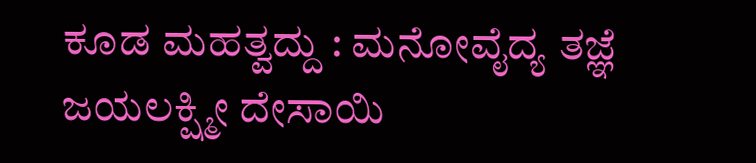ಕೂಡ ಮಹತ್ವದ್ದು : ಮನೋವೈದ್ಯ ತಜ್ಞೆ ಜಯಲಕ್ಷ್ಮೀ ದೇಸಾಯಿ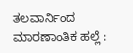ತಲವಾರ್ನಿಂದ ಮಾರಣಾಂತಿಕ ಹಲ್ಲೆ :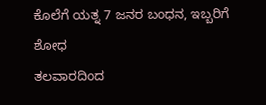ಕೊಲೆಗೆ ಯತ್ನ 7 ಜನರ ಬಂಧನ, ಇಬ್ಬರಿಗೆ ಶೋಧ
ತಲವಾರದಿಂದ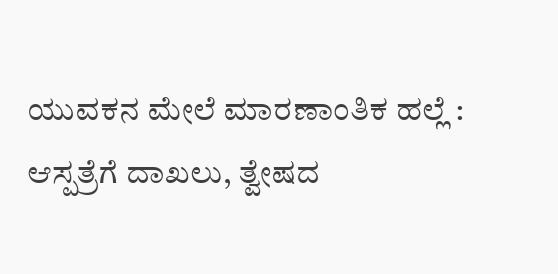ಯುವಕನ ಮೇಲೆ ಮಾರಣಾಂತಿಕ ಹಲ್ಲೆ : ಆಸ್ಪತ್ರೆಗೆ ದಾಖಲು, ತ್ವೇಷದ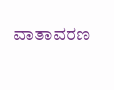ವಾತಾವರಣ